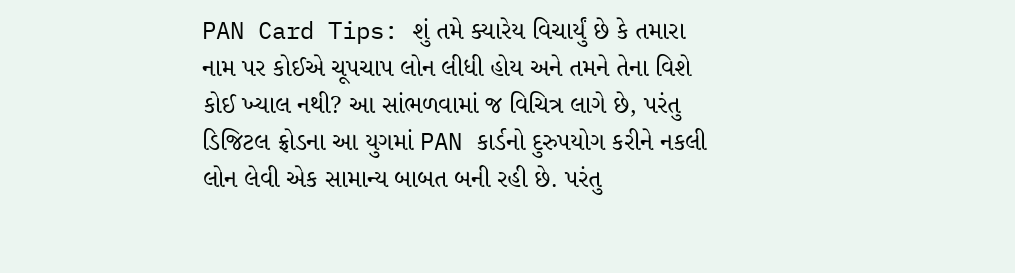PAN Card Tips: શું તમે ક્યારેય વિચાર્યું છે કે તમારા નામ પર કોઈએ ચૂપચાપ લોન લીધી હોય અને તમને તેના વિશે કોઈ ખ્યાલ નથી? આ સાંભળવામાં જ વિચિત્ર લાગે છે, પરંતુ ડિજિટલ ફ્રોડના આ યુગમાં PAN કાર્ડનો દુરુપયોગ કરીને નકલી લોન લેવી એક સામાન્ય બાબત બની રહી છે. પરંતુ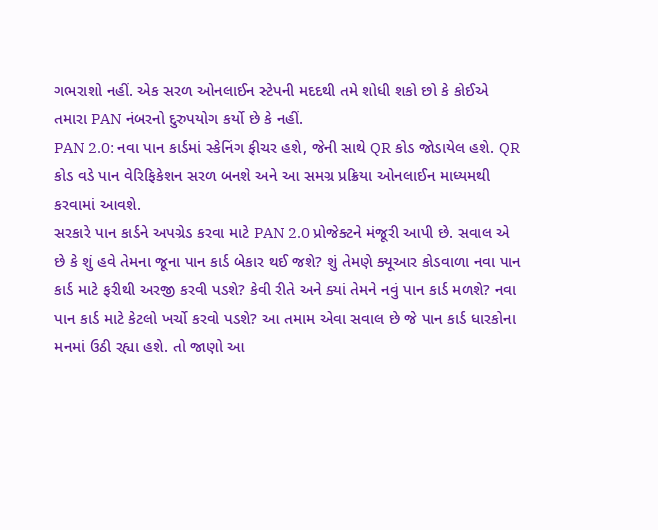ગભરાશો નહીં. એક સરળ ઓનલાઈન સ્ટેપની મદદથી તમે શોધી શકો છો કે કોઈએ તમારા PAN નંબરનો દુરુપયોગ કર્યો છે કે નહીં.
PAN 2.0: નવા પાન કાર્ડમાં સ્કેનિંગ ફીચર હશે, જેની સાથે QR કોડ જોડાયેલ હશે. QR કોડ વડે પાન વેરિફિકેશન સરળ બનશે અને આ સમગ્ર પ્રક્રિયા ઓનલાઈન માધ્યમથી કરવામાં આવશે.
સરકારે પાન કાર્ડને અપગ્રેડ કરવા માટે PAN 2.0 પ્રોજેક્ટને મંજૂરી આપી છે. સવાલ એ છે કે શું હવે તેમના જૂના પાન કાર્ડ બેકાર થઈ જશે? શું તેમણે ક્યૂઆર કોડવાળા નવા પાન કાર્ડ માટે ફરીથી અરજી કરવી પડશે? કેવી રીતે અને ક્યાં તેમને નવું પાન કાર્ડ મળશે? નવા પાન કાર્ડ માટે કેટલો ખર્ચો કરવો પડશે? આ તમામ એવા સવાલ છે જે પાન કાર્ડ ધારકોના મનમાં ઉઠી રહ્યા હશે. તો જાણો આ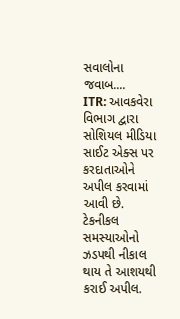સવાલોના જવાબ....
ITR: આવકવેરા વિભાગ દ્વારા સોશિયલ મીડિયા સાઈટ એક્સ પર કરદાતાઓને અપીલ કરવામાં આવી છે. ટેકનીકલ સમસ્યાઓનો ઝડપથી નીકાલ થાય તે આશયથી કરાઈ અપીલ.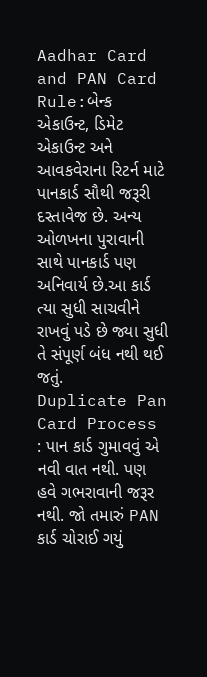Aadhar Card and PAN Card Rule:બેન્ક એકાઉન્ટ, ડિમેટ એકાઉન્ટ અને આવકવેરાના રિટર્ન માટે પાનકાર્ડ સૌથી જરૂરી દસ્તાવેજ છે. અન્ય ઓળખના પુરાવાની સાથે પાનકાર્ડ પણ અનિવાર્ય છે.આ કાર્ડ ત્યા સુધી સાચવીને રાખવું પડે છે જ્યા સુધી તે સંપૂર્ણ બંધ નથી થઈ જતું.
Duplicate Pan Card Process : પાન કાર્ડ ગુમાવવું એ નવી વાત નથી. પણ હવે ગભરાવાની જરૂર નથી. જો તમારું PAN કાર્ડ ચોરાઈ ગયું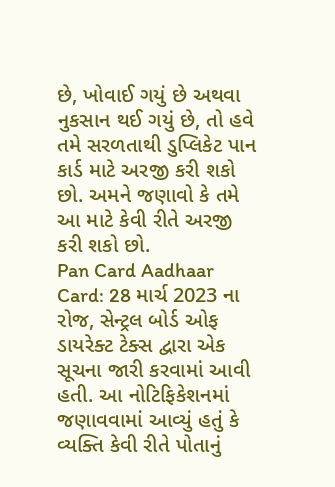છે, ખોવાઈ ગયું છે અથવા નુકસાન થઈ ગયું છે, તો હવે તમે સરળતાથી ડુપ્લિકેટ પાન કાર્ડ માટે અરજી કરી શકો છો. અમને જણાવો કે તમે આ માટે કેવી રીતે અરજી કરી શકો છો.
Pan Card Aadhaar Card: 28 માર્ચ 2023 ના રોજ, સેન્ટ્રલ બોર્ડ ઓફ ડાયરેક્ટ ટેક્સ દ્વારા એક સૂચના જારી કરવામાં આવી હતી. આ નોટિફિકેશનમાં જણાવવામાં આવ્યું હતું કે વ્યક્તિ કેવી રીતે પોતાનું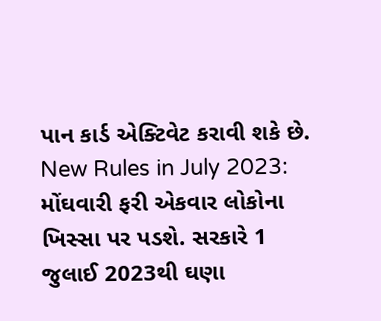પાન કાર્ડ એક્ટિવેટ કરાવી શકે છે.
New Rules in July 2023: મોંઘવારી ફરી એકવાર લોકોના ખિસ્સા પર પડશે. સરકારે 1 જુલાઈ 2023થી ઘણા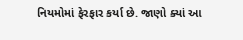નિયમોમાં ફેરફાર કર્યા છે. જાણો ક્યાં આ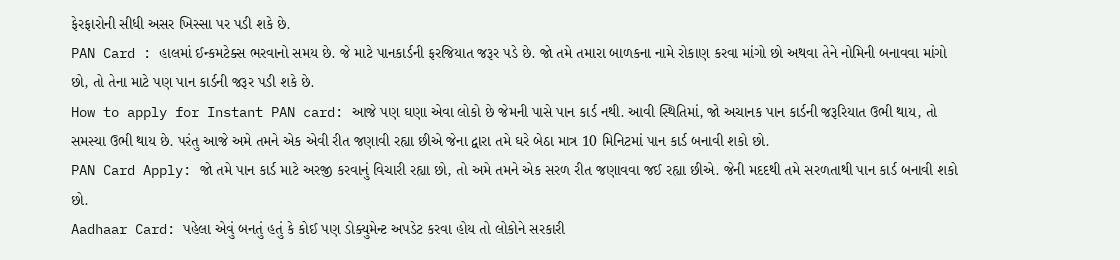ફેરફારોની સીધી અસર ખિસ્સા પર પડી શકે છે.
PAN Card : હાલમાં ઈન્કમટેક્સ ભરવાનો સમય છે. જે માટે પાનકાર્ડની ફરજિયાત જરૂર પડે છે. જો તમે તમારા બાળકના નામે રોકાણ કરવા માંગો છો અથવા તેને નોમિની બનાવવા માંગો છો, તો તેના માટે પણ પાન કાર્ડની જરૂર પડી શકે છે.
How to apply for Instant PAN card: આજે પણ ઘણા એવા લોકો છે જેમની પાસે પાન કાર્ડ નથી. આવી સ્થિતિમાં, જો અચાનક પાન કાર્ડની જરૂરિયાત ઉભી થાય, તો સમસ્યા ઉભી થાય છે. પરંતુ આજે અમે તમને એક એવી રીત જણાવી રહ્યા છીએ જેના દ્વારા તમે ઘરે બેઠા માત્ર 10 મિનિટમાં પાન કાર્ડ બનાવી શકો છો.
PAN Card Apply: જો તમે પાન કાર્ડ માટે અરજી કરવાનું વિચારી રહ્યા છો, તો અમે તમને એક સરળ રીત જણાવવા જઈ રહ્યા છીએ. જેની મદદથી તમે સરળતાથી પાન કાર્ડ બનાવી શકો છો.
Aadhaar Card: પહેલા એવું બનતું હતું કે કોઈ પણ ડોક્યુમેન્ટ અપડેટ કરવા હોય તો લોકોને સરકારી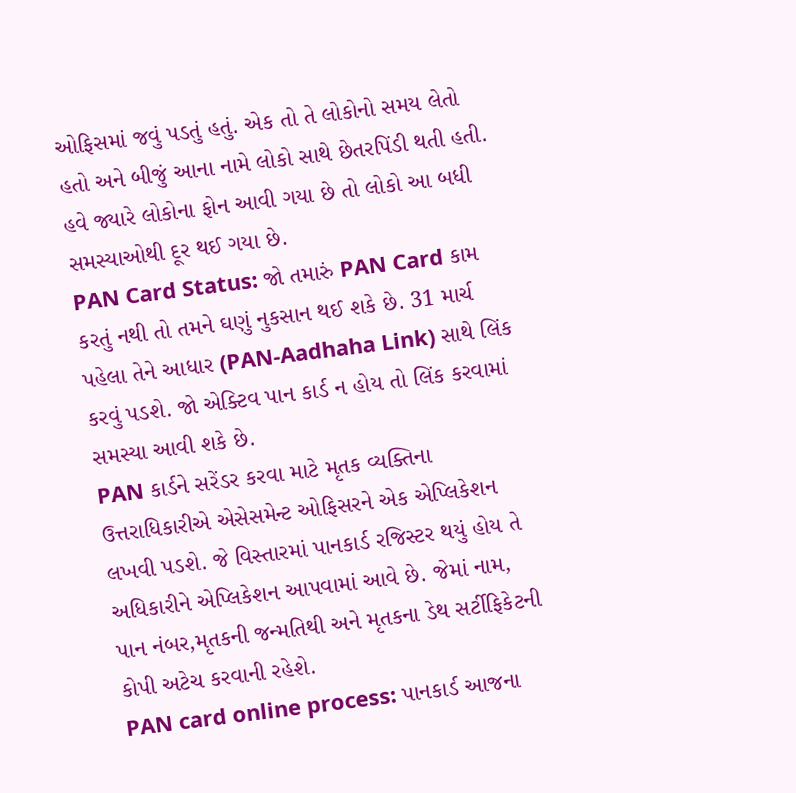ઓફિસમાં જવું પડતું હતું. એક તો તે લોકોનો સમય લેતો હતો અને બીજું આના નામે લોકો સાથે છેતરપિંડી થતી હતી. હવે જ્યારે લોકોના ફોન આવી ગયા છે તો લોકો આ બધી સમસ્યાઓથી દૂર થઈ ગયા છે.
PAN Card Status: જો તમારું PAN Card કામ કરતું નથી તો તમને ઘણું નુકસાન થઈ શકે છે. 31 માર્ચ પહેલા તેને આધાર (PAN-Aadhaha Link) સાથે લિંક કરવું પડશે. જો એક્ટિવ પાન કાર્ડ ન હોય તો લિંક કરવામાં સમસ્યા આવી શકે છે.
PAN કાર્ડને સરેંડર કરવા માટે મૃતક વ્યક્તિના ઉત્તરાધિકારીએ એસેસમેન્ટ ઓફિસરને એક એપ્લિકેશન લખવી પડશે. જે વિસ્તારમાં પાનકાર્ડ રજિસ્ટર થયું હોય તે અધિકારીને એપ્લિકેશન આપવામાં આવે છે. જેમાં નામ, પાન નંબર,મૃતકની જન્મતિથી અને મૃતકના ડેથ સર્ટીફિકેટની કોપી અટેચ કરવાની રહેશે.
PAN card online process: પાનકાર્ડ આજના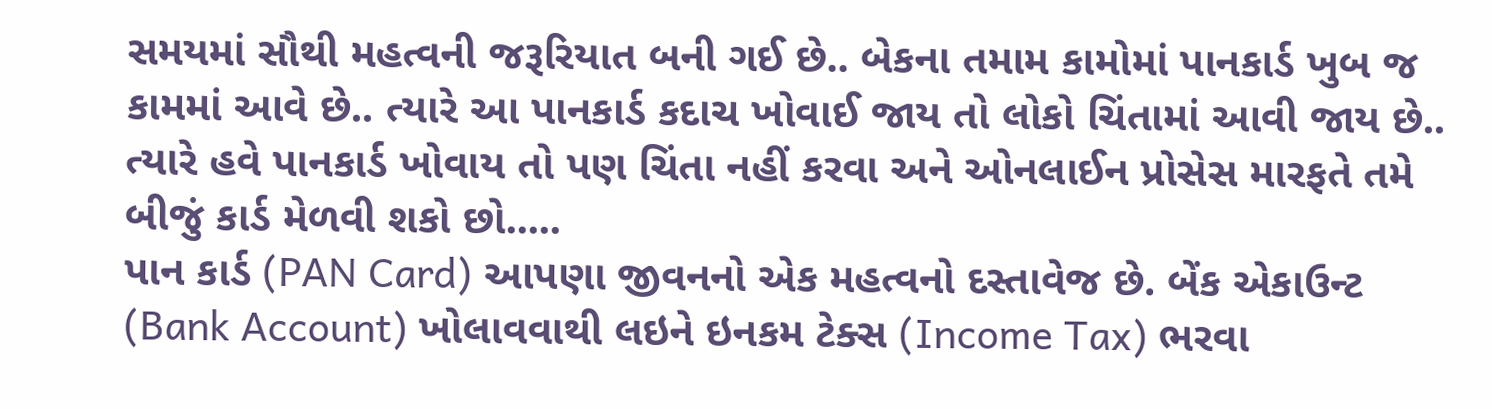સમયમાં સૌથી મહત્વની જરૂરિયાત બની ગઈ છે.. બેકના તમામ કામોમાં પાનકાર્ડ ખુબ જ કામમાં આવે છે.. ત્યારે આ પાનકાર્ડ કદાચ ખોવાઈ જાય તો લોકો ચિંતામાં આવી જાય છે.. ત્યારે હવે પાનકાર્ડ ખોવાય તો પણ ચિંતા નહીં કરવા અને ઓનલાઈન પ્રોસેસ મારફતે તમે બીજું કાર્ડ મેળવી શકો છો.....
પાન કાર્ડ (PAN Card) આપણા જીવનનો એક મહત્વનો દસ્તાવેજ છે. બેંક એકાઉન્ટ (Bank Account) ખોલાવવાથી લઇને ઇનકમ ટેક્સ (Income Tax) ભરવા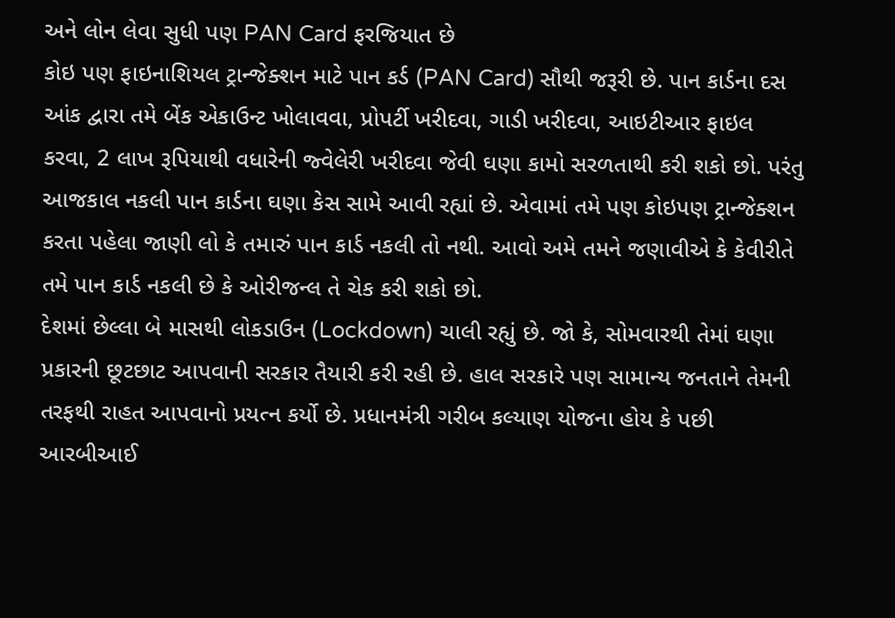અને લોન લેવા સુધી પણ PAN Card ફરજિયાત છે
કોઇ પણ ફાઇનાશિયલ ટ્રાન્જેક્શન માટે પાન કર્ડ (PAN Card) સૌથી જરૂરી છે. પાન કાર્ડના દસ આંક દ્વારા તમે બેંક એકાઉન્ટ ખોલાવવા, પ્રોપર્ટી ખરીદવા, ગાડી ખરીદવા, આઇટીઆર ફાઇલ કરવા, 2 લાખ રૂપિયાથી વધારેની જ્વેલેરી ખરીદવા જેવી ઘણા કામો સરળતાથી કરી શકો છો. પરંતુ આજકાલ નકલી પાન કાર્ડના ઘણા કેસ સામે આવી રહ્યાં છે. એવામાં તમે પણ કોઇપણ ટ્રાન્જેક્શન કરતા પહેલા જાણી લો કે તમારું પાન કાર્ડ નકલી તો નથી. આવો અમે તમને જણાવીએ કે કેવીરીતે તમે પાન કાર્ડ નકલી છે કે ઓરીજન્લ તે ચેક કરી શકો છો.
દેશમાં છેલ્લા બે માસથી લોકડાઉન (Lockdown) ચાલી રહ્યું છે. જો કે, સોમવારથી તેમાં ઘણા પ્રકારની છૂટછાટ આપવાની સરકાર તૈયારી કરી રહી છે. હાલ સરકારે પણ સામાન્ય જનતાને તેમની તરફથી રાહત આપવાનો પ્રયત્ન કર્યો છે. પ્રધાનમંત્રી ગરીબ કલ્યાણ યોજના હોય કે પછી આરબીઆઈ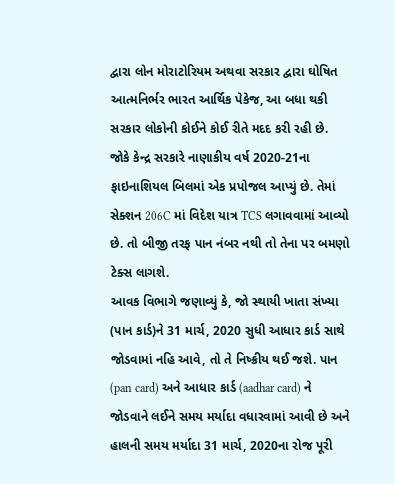દ્વારા લોન મોરાટોરિયમ અથવા સરકાર દ્વારા ઘોષિત આત્મનિર્ભર ભારત આર્થિક પેકેજ, આ બધા થકી સરકાર લોકોની કોઈને કોઈ રીતે મદદ કરી રહી છે.
જોકે કેન્દ્ર સરકારે નાણાકીય વર્ષ 2020-21ના ફાઇનાશિયલ બિલમાં એક પ્રપોજલ આપ્યું છે. તેમાં સેક્શન 206C માં વિદેશ યાત્ર TCS લગાવવામાં આવ્યો છે. તો બીજી તરફ પાન નંબર નથી તો તેના પર બમણો ટેક્સ લાગશે.
આવક વિભાગે જણાવ્યું કે, જો સ્થાયી ખાતા સંખ્યા (પાન કાર્ડ)ને 31 માર્ચ, 2020 સુધી આધાર કાર્ડ સાથે જોડવામાં નહિ આવે, તો તે નિષ્ક્રીય થઈ જશે. પાન (pan card) અને આધાર કાર્ડ (aadhar card) ને જોડવાને લઈને સમય મર્યાદા વધારવામાં આવી છે અને હાલની સમય મર્યાદા 31 માર્ચ, 2020ના રોજ પૂરી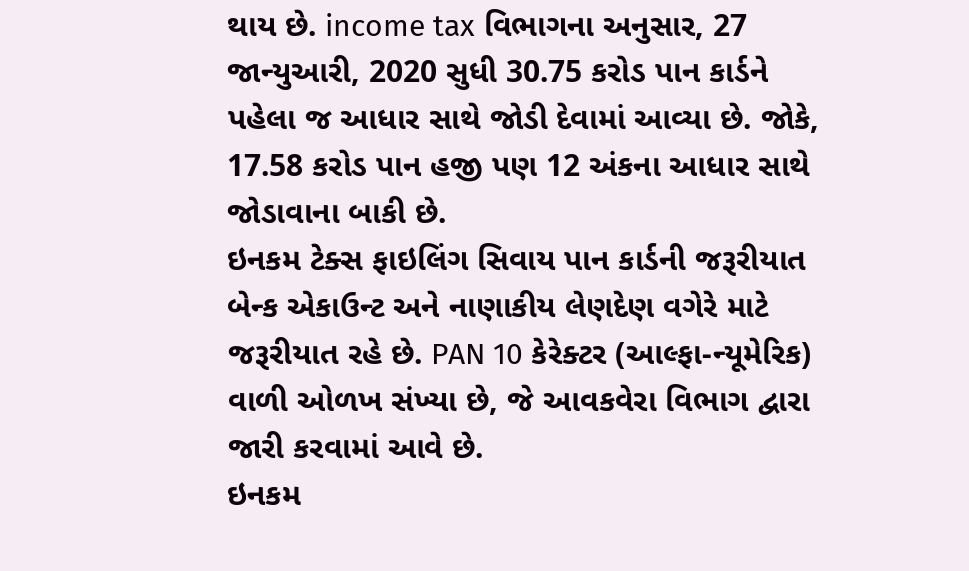થાય છે. income tax વિભાગના અનુસાર, 27 જાન્યુઆરી, 2020 સુધી 30.75 કરોડ પાન કાર્ડને પહેલા જ આધાર સાથે જોડી દેવામાં આવ્યા છે. જોકે, 17.58 કરોડ પાન હજી પણ 12 અંકના આધાર સાથે જોડાવાના બાકી છે.
ઇનકમ ટેક્સ ફાઇલિંગ સિવાય પાન કાર્ડની જરૂરીયાત બેન્ક એકાઉન્ટ અને નાણાકીય લેણદેણ વગેરે માટે જરૂરીયાત રહે છે. PAN 10 કેરેક્ટર (આલ્ફા-ન્યૂમેરિક) વાળી ઓળખ સંખ્યા છે, જે આવકવેરા વિભાગ દ્વારા જારી કરવામાં આવે છે.
ઇનકમ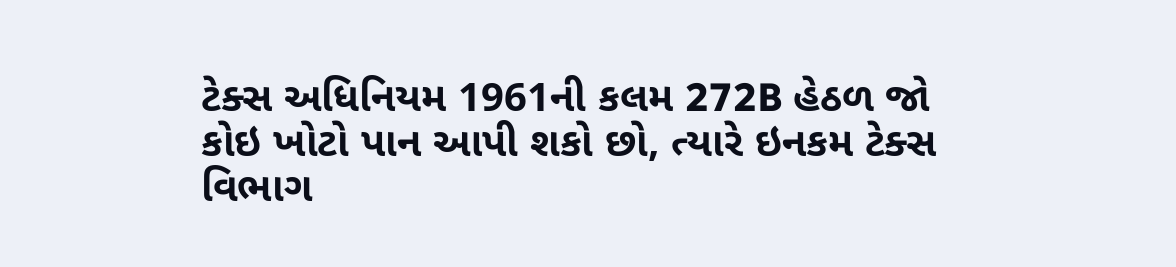ટેક્સ અધિનિયમ 1961ની કલમ 272B હેઠળ જો કોઇ ખોટો પાન આપી શકો છો, ત્યારે ઇનકમ ટેક્સ વિભાગ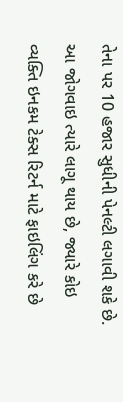તેના પર 10 હજાર સુધીની પેનલ્ટી લગાવી શકે છે. આ જોગવાઇ ત્યારે લાગૂ થાય છે, જ્યારે કોઇ વ્યક્તિ ઇનકમ ટેક્સ રિટર્ન માટે ફાઇલિંગ કરે છે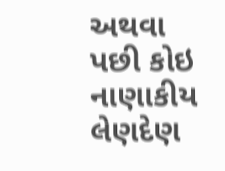અથવા પછી કોઇ નાણાકીય લેણદેણ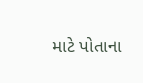માટે પોતાના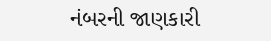નંબરની જાણકારી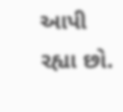આપી રહ્યા છો.